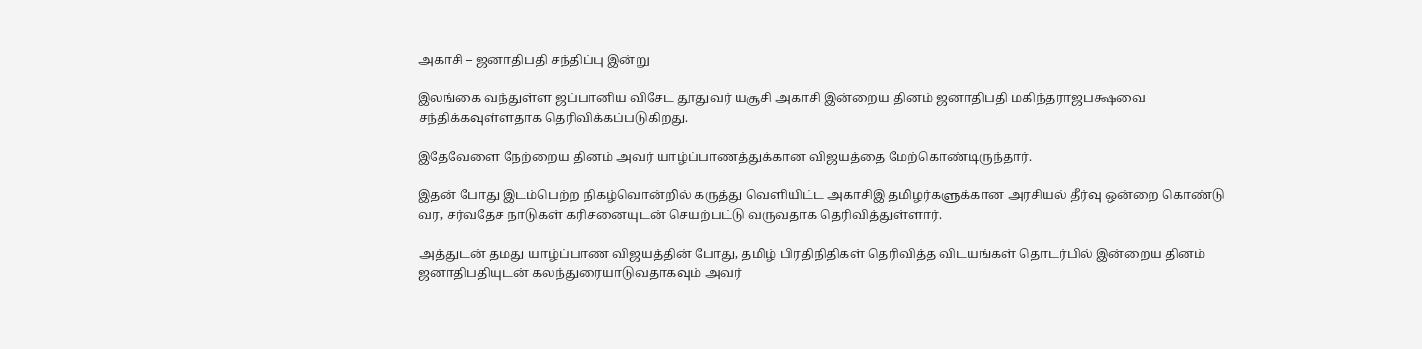அகாசி – ஜனாதிபதி சந்திப்பு இன்று

இலங்கை வந்துள்ள ஜப்பானிய விசேட தூதுவர் யசூசி அகாசி இன்றைய தினம் ஜனாதிபதி மகிந்தராஜபக்ஷவை சந்திக்கவுள்ளதாக தெரிவிக்கப்படுகிறது.

இதேவேளை நேற்றைய தினம் அவர் யாழ்ப்பாணத்துக்கான விஜயத்தை மேற்கொண்டிருந்தார்.

இதன் போது இடம்பெற்ற நிகழ்வொன்றில் கருத்து வெளியிட்ட அகாசிஇ தமிழர்களுக்கான அரசியல் தீர்வு ஒன்றை கொண்டு வர, சர்வதேச நாடுகள் கரிசனையுடன் செயற்பட்டு வருவதாக தெரிவித்துள்ளார்.

அத்துடன் தமது யாழ்ப்பாண விஜயத்தின் போது, தமிழ் பிரதிநிதிகள் தெரிவித்த விடயங்கள் தொடர்பில் இன்றைய தினம் ஜனாதிபதியுடன் கலந்துரையாடுவதாகவும் அவர்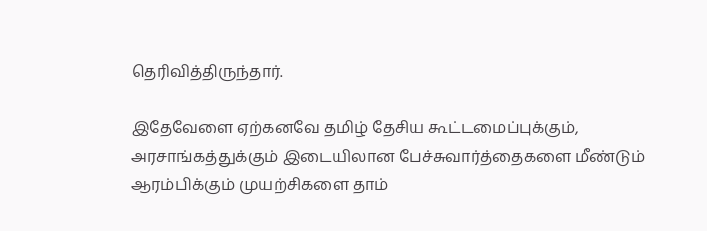தெரிவித்திருந்தார்.

இதேவேளை ஏற்கனவே தமிழ் தேசிய கூட்டமைப்புக்கும், அரசாங்கத்துக்கும் இடையிலான பேச்சுவார்த்தைகளை மீண்டும் ஆரம்பிக்கும் முயற்சிகளை தாம்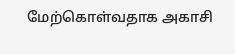மேற்கொள்வதாக அகாசி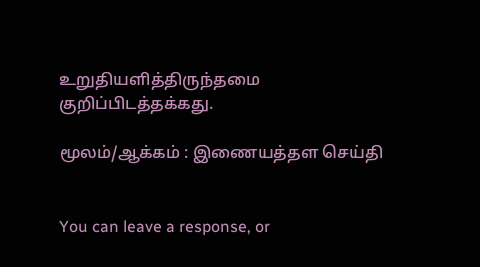உறுதியளித்திருந்தமை குறிப்பிடத்தக்கது.

மூலம்/ஆக்கம் : இணையத்தள செய்தி


You can leave a response, or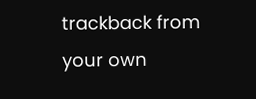trackback from your own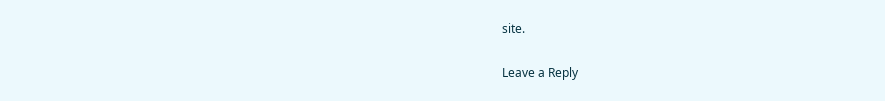site.

Leave a Reply